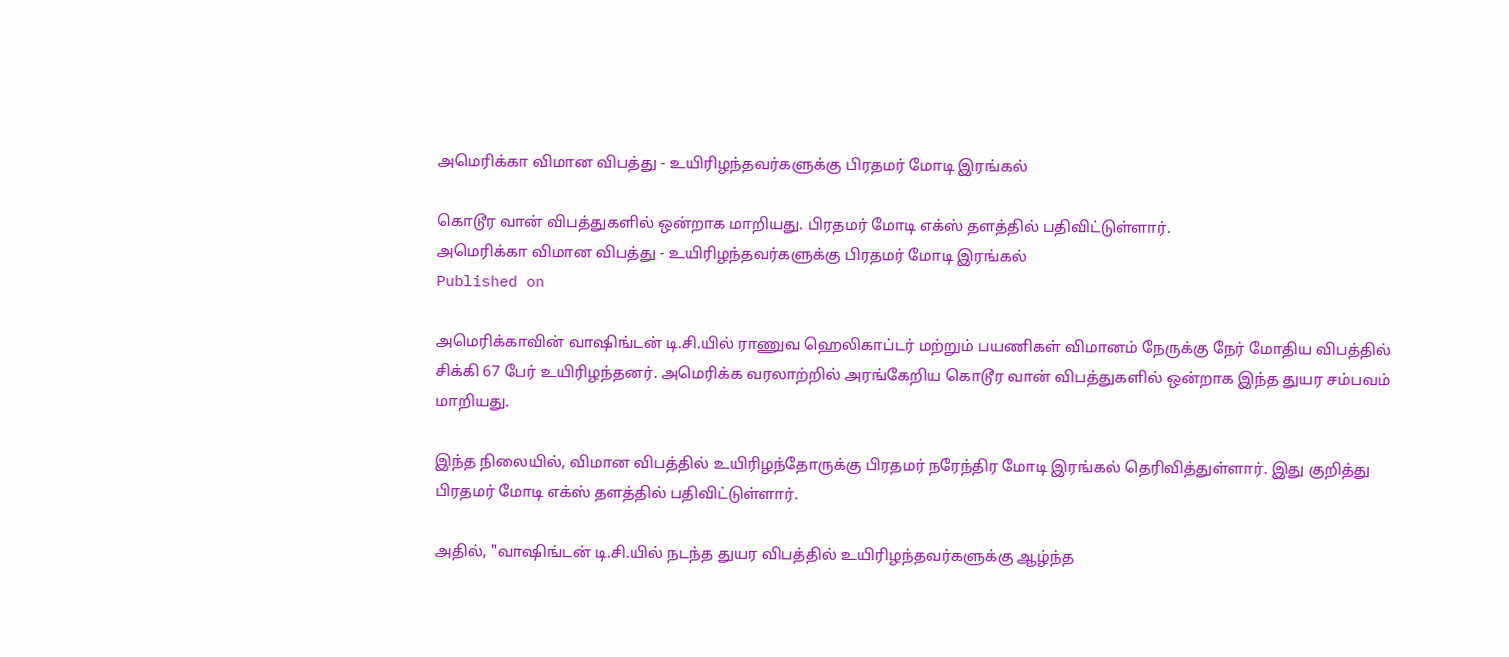அமெரிக்கா விமான விபத்து - உயிரிழந்தவர்களுக்கு பிரதமர் மோடி இரங்கல்

கொடூர வான் விபத்துகளில் ஒன்றாக மாறியது. பிரதமர் மோடி எக்ஸ் தளத்தில் பதிவிட்டுள்ளார்.
அமெரிக்கா விமான விபத்து - உயிரிழந்தவர்களுக்கு பிரதமர் மோடி இரங்கல்
Published on

அமெரிக்காவின் வாஷிங்டன் டி.சி.யில் ராணுவ ஹெலிகாப்டர் மற்றும் பயணிகள் விமானம் நேருக்கு நேர் மோதிய விபத்தில் சிக்கி 67 பேர் உயிரிழந்தனர். அமெரிக்க வரலாற்றில் அரங்கேறிய கொடூர வான் விபத்துகளில் ஒன்றாக இந்த துயர சம்பவம் மாறியது.

இந்த நிலையில், விமான விபத்தில் உயிரிழந்தோருக்கு பிரதமர் நரேந்திர மோடி இரங்கல் தெரிவித்துள்ளார். இது குறித்து பிரதமர் மோடி எக்ஸ் தளத்தில் பதிவிட்டுள்ளார்.

அதில், "வாஷிங்டன் டி.சி.யில் நடந்த துயர விபத்தில் உயிரிழந்தவர்களுக்கு ஆழ்ந்த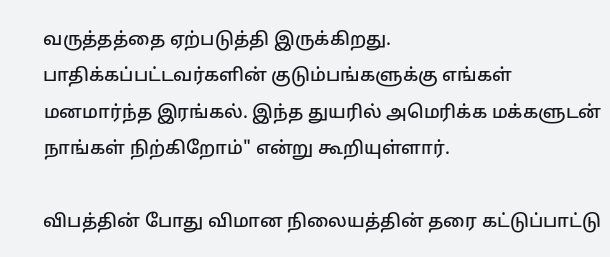வருத்தத்தை ஏற்படுத்தி இருக்கிறது. பாதிக்கப்பட்டவர்களின் குடும்பங்களுக்கு எங்கள் மனமார்ந்த இரங்கல். இந்த துயரில் அமெரிக்க மக்களுடன் நாங்கள் நிற்கிறோம்" என்று கூறியுள்ளார்.

விபத்தின் போது விமான நிலையத்தின் தரை கட்டுப்பாட்டு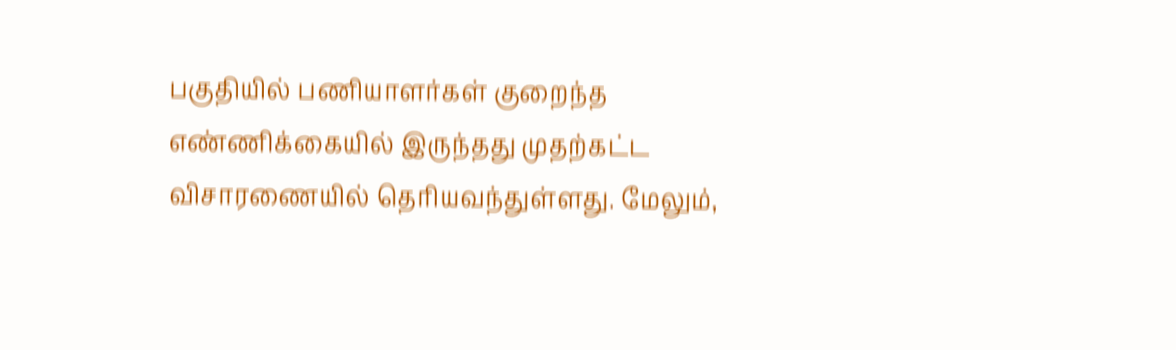பகுதியில் பணியாளர்கள் குறைந்த எண்ணிக்கையில் இருந்தது முதற்கட்ட விசாரணையில் தெரியவந்துள்ளது. மேலும்,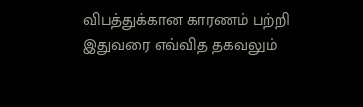விபத்துக்கான காரணம் பற்றி இதுவரை எவ்வித தகவலும்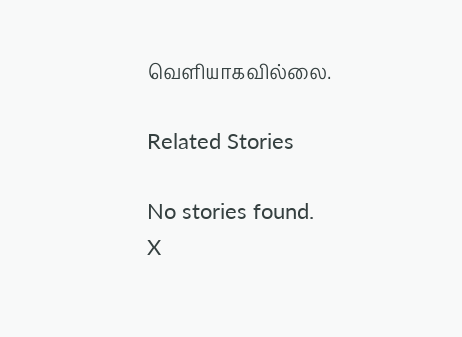வெளியாகவில்லை.

Related Stories

No stories found.
X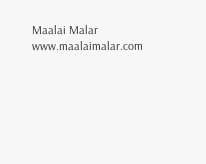Maalai Malar
www.maalaimalar.com